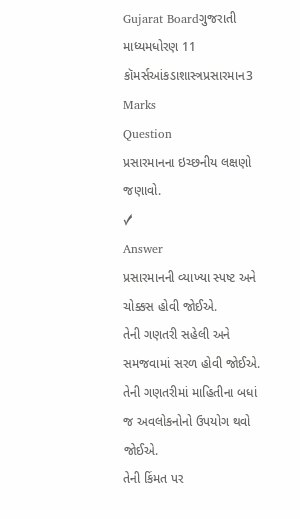Gujarat Boardગુજરાતી માધ્યમધોરણ 11 કૉમર્સઆંકડાશાસ્ત્રપ્રસારમાન3 Marks
Question
પ્રસારમાનના ઇચ્છનીય લક્ષણો જણાવો.
✓
Answer
પ્રસારમાનની વ્યાખ્યા સ્પષ્ટ અને ચોક્કસ હોવી જોઈએ.
તેની ગણતરી સહેલી અને સમજવામાં સરળ હોવી જોઈએ.
તેની ગણતરીમાં માહિતીના બધાં જ અવલોકનોનો ઉપયોગ થવો જોઈએ.
તેની કિંમત પર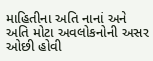માહિતીના અતિ નાનાં અને અતિ મોટા અવલોકનોની અસર ઓછી હોવી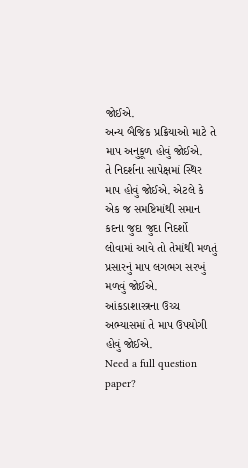જોઈએ.
અન્ય બૈજિક પ્રક્રિયાઓ માટે તે માપ અનુકૂળ હોવું જોઈએ.
તે નિદર્શના સાપેક્ષમાં સ્થિર માપ હોવું જોઈએ. એટલે કે એક જ સમષ્ટિમાંથી સમાન કદના જુદા જુદા નિદર્શો લોવામાં આવે તો તેમાંથી મળતું પ્રસારનું માપ લગભગ સરખું મળવું જોઈએ.
આંકડાશાસ્ત્રના ઉચ્ચ અભ્યાસમાં તે માપ ઉપયોગી હોવું જોઈએ.
Need a full question paper?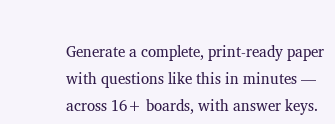Generate a complete, print-ready paper with questions like this in minutes — across 16+ boards, with answer keys.